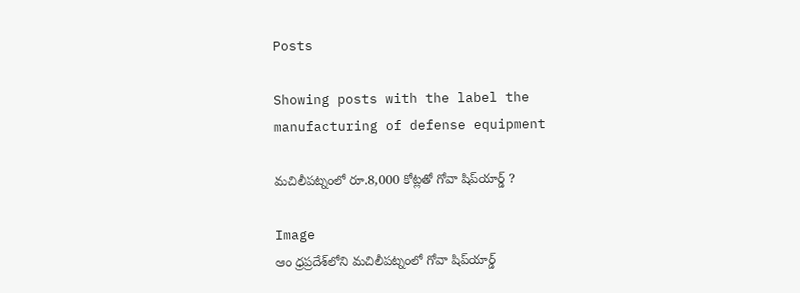Posts

Showing posts with the label the manufacturing of defense equipment

మచిలీపట్నంలో రూ.8,000 కోట్లతో గోవా షిప్‌యార్డ్ ?

Image
ఆం ధ్రప్రదేశ్‌లోని మచిలీపట్నంలో గోవా షిప్‌యార్డ్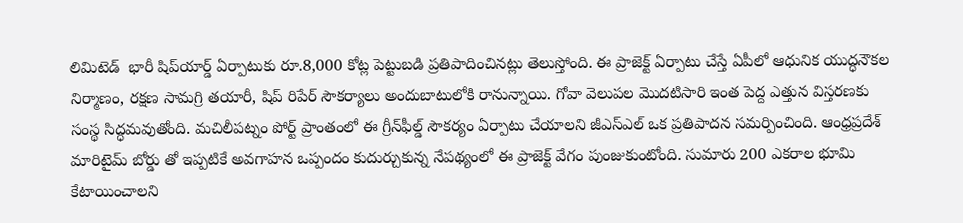లిమిటెడ్  భారీ షిప్‌యార్డ్ ఏర్పాటుకు రూ.8,000 కోట్ల పెట్టుబడి ప్రతిపాదించినట్లు తెలుస్తోంది. ఈ ప్రాజెక్ట్ ఏర్పాటు చేస్తే ఏపీలో ఆధునిక యుద్ధనౌకల నిర్మాణం, రక్షణ సామగ్రి తయారీ, షిప్ రిపేర్ సౌకర్యాలు అందుబాటులోకి రానున్నాయి. గోవా వెలుపల మొదటిసారి ఇంత పెద్ద ఎత్తున విస్తరణకు సంస్థ సిద్ధమవుతోంది. మచిలీపట్నం పోర్ట్ ప్రాంతంలో ఈ గ్రీన్‌ఫీల్డ్ సౌకర్యం ఏర్పాటు చేయాలని జీఎస్‌ఎల్ ఒక ప్రతిపాదన సమర్పించింది. ఆంధ్రప్రదేశ్ మారిటైమ్ బోర్డు తో ఇప్పటికే అవగాహన ఒప్పందం కుదుర్చుకున్న నేపథ్యంలో ఈ ప్రాజెక్ట్ వేగం పుంజుకుంటోంది. సుమారు 200 ఎకరాల భూమి కేటాయించాలని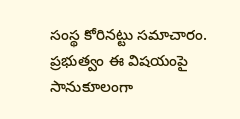సంస్థ కోరినట్టు సమాచారం. ప్రభుత్వం ఈ విషయంపై సానుకూలంగా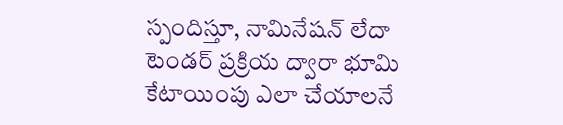స్పందిస్తూ, నామినేషన్ లేదా టెండర్ ప్రక్రియ ద్వారా భూమి కేటాయింపు ఎలా చేయాలనే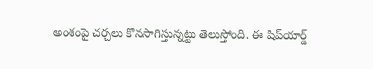అంశంపై చర్చలు కొనసాగిస్తున్నట్టు తెలుస్తోంది. ఈ షిప్‌యార్డ్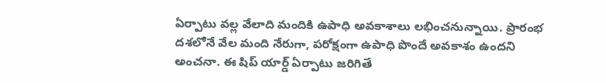ఏర్పాటు వల్ల వేలాది మందికి ఉపాధి అవకాశాలు లభించనున్నాయి. ప్రారంభ దశలోనే వేల మంది నేరుగా, పరోక్షంగా ఉపాధి పొందే అవకాశం ఉందని అంచనా. ఈ షిప్ యార్డ్ ఏర్పాటు జరిగితే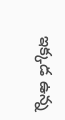ఇక్కడ ఉన్న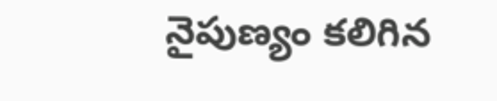నైపుణ్యం కలిగిన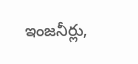ఇంజనీర్లు,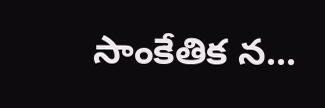సాంకేతిక న...